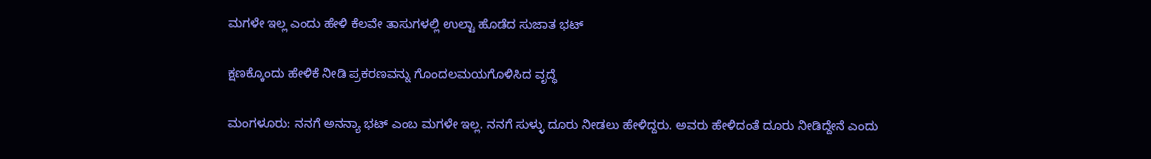ಮಗಳೇ ಇಲ್ಲ ಎಂದು ಹೇಳಿ ಕೆಲವೇ ತಾಸುಗಳಲ್ಲಿ ಉಲ್ಟಾ ಹೊಡೆದ ಸುಜಾತ ಭಟ್‌

ಕ್ಷಣಕ್ಕೊಂದು ಹೇಳಿಕೆ ನೀಡಿ ಪ್ರಕರಣವನ್ನು ಗೊಂದಲಮಯಗೊಳಿಸಿದ ವೃದ್ಧೆ

ಮಂಗಳೂರು: ನನಗೆ ಅನನ್ಯಾ ಭಟ್‌ ಎಂಬ ಮಗಳೇ ಇಲ್ಲ. ನನಗೆ ಸುಳ್ಳು ದೂರು ನೀಡಲು ಹೇಳಿದ್ದರು. ಅವರು ಹೇಳಿದಂತೆ ದೂರು ನೀಡಿದ್ದೇನೆ ಎಂದು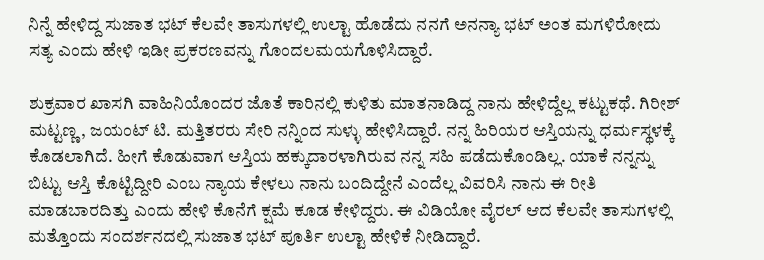ನಿನ್ನೆ ಹೇಳಿದ್ದ ಸುಜಾತ ಭಟ್‌ ಕೆಲವೇ ತಾಸುಗಳಲ್ಲಿ ಉಲ್ಟಾ ಹೊಡೆದು ನನಗೆ ಅನನ್ಯಾ ಭಟ್ ಅಂತ ಮಗಳಿರೋದು ಸತ್ಯ ಎಂದು ಹೇಳಿ ಇಡೀ ಪ್ರಕರಣವನ್ನು ಗೊಂದಲಮಯಗೊಳಿಸಿದ್ದಾರೆ.

ಶುಕ್ರವಾರ ಖಾಸಗಿ ವಾಹಿನಿಯೊಂದರ ಜೊತೆ ಕಾರಿನಲ್ಲಿ ಕುಳಿತು ಮಾತನಾಡಿದ್ದ ನಾನು ಹೇಳಿದ್ದೆಲ್ಲ ಕಟ್ಟುಕಥೆ. ಗಿರೀಶ್‌ ಮಟ್ಟಣ್ಣ, ಜಯಂಟ್‌ ಟಿ. ಮತ್ತಿತರರು ಸೇರಿ ನನ್ನಿಂದ ಸುಳ್ಳು ಹೇಳಿಸಿದ್ದಾರೆ. ನನ್ನ ಹಿರಿಯರ ಆಸ್ತಿಯನ್ನು ಧರ್ಮಸ್ಥಳಕ್ಕೆ ಕೊಡಲಾಗಿದೆ. ಹೀಗೆ ಕೊಡುವಾಗ ಆಸ್ತಿಯ ಹಕ್ಕುದಾರಳಾಗಿರುವ ನನ್ನ ಸಹಿ ಪಡೆದುಕೊಂಡಿಲ್ಲ. ಯಾಕೆ ನನ್ನನ್ನು ಬಿಟ್ಟು ಆಸ್ತಿ ಕೊಟ್ಟಿದ್ದೀರಿ ಎಂಬ ನ್ಯಾಯ ಕೇಳಲು ನಾನು ಬಂದಿದ್ದೇನೆ ಎಂದೆಲ್ಲ ವಿವರಿಸಿ ನಾನು ಈ ರೀತಿ ಮಾಡಬಾರದಿತ್ತು ಎಂದು ಹೇಳಿ ಕೊನೆಗೆ ಕ್ಷಮೆ ಕೂಡ ಕೇಳಿದ್ದರು. ಈ ವಿಡಿಯೋ ವೈರಲ್‌ ಆದ ಕೆಲವೇ ತಾಸುಗಳಲ್ಲಿ ಮತ್ತೊಂದು ಸಂದರ್ಶನದಲ್ಲಿ ಸುಜಾತ ಭಟ್‌ ಪೂರ್ತಿ ಉಲ್ಟಾ ಹೇಳಿಕೆ ನೀಡಿದ್ದಾರೆ.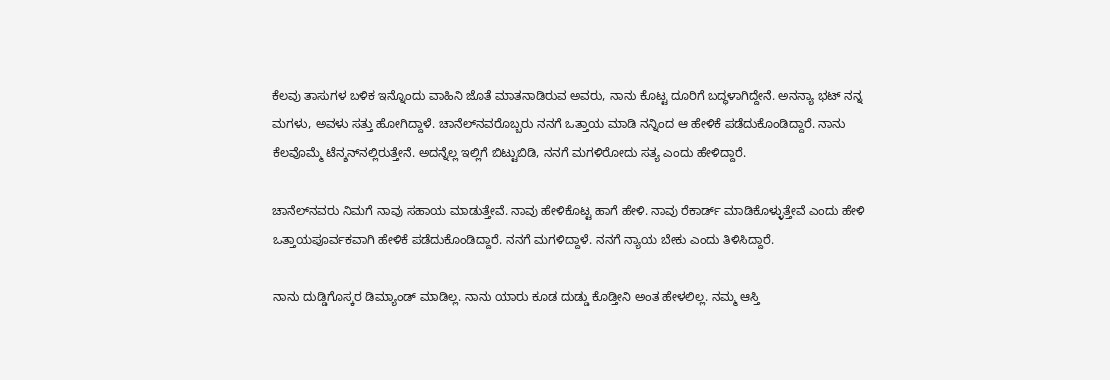ಕೆಲವು ತಾಸುಗಳ ಬಳಿಕ ಇನ್ನೊಂದು ವಾಹಿನಿ ಜೊತೆ ಮಾತನಾಡಿರುವ ಅವರು, ನಾನು ಕೊಟ್ಟ ದೂರಿಗೆ ಬದ್ಧಳಾಗಿದ್ದೇನೆ. ಅನನ್ಯಾ ಭಟ್ ನನ್ನ ಮಗಳು, ಅವಳು ಸತ್ತು ಹೋಗಿದ್ದಾಳೆ. ಚಾನೆಲ್‌ನವರೊಬ್ಬರು ನನಗೆ ಒತ್ತಾಯ ಮಾಡಿ ನನ್ನಿಂದ ಆ ಹೇಳಿಕೆ ಪಡೆದುಕೊಂಡಿದ್ದಾರೆ. ನಾನು ಕೆಲವೊಮ್ಮೆ ಟೆನ್ಶನ್‌ನಲ್ಲಿರುತ್ತೇನೆ. ಅದನ್ನೆಲ್ಲ ಇಲ್ಲಿಗೆ ಬಿಟ್ಟುಬಿಡಿ, ನನಗೆ ಮಗಳಿರೋದು ಸತ್ಯ ಎಂದು ಹೇಳಿದ್ದಾರೆ.

ಚಾನೆಲ್‌ನವರು ನಿಮಗೆ ನಾವು ಸಹಾಯ ಮಾಡುತ್ತೇವೆ. ನಾವು ಹೇಳಿಕೊಟ್ಟ ಹಾಗೆ ಹೇಳಿ. ನಾವು ರೆಕಾರ್ಡ್ ಮಾಡಿಕೊಳ್ಳುತ್ತೇವೆ ಎಂದು ಹೇಳಿ ಒತ್ತಾಯಪೂರ್ವಕವಾಗಿ ಹೇಳಿಕೆ ಪಡೆದುಕೊಂಡಿದ್ದಾರೆ. ನನಗೆ ಮಗಳಿದ್ದಾಳೆ. ನನಗೆ ನ್ಯಾಯ ಬೇಕು ಎಂದು ತಿಳಿಸಿದ್ದಾರೆ.

ನಾನು ದುಡ್ಡಿಗೊಸ್ಕರ ಡಿಮ್ಯಾಂಡ್ ಮಾಡಿಲ್ಲ. ನಾನು ಯಾರು ಕೂಡ ದುಡ್ಡು ಕೊಡ್ತೀನಿ ಅಂತ ಹೇಳಲಿಲ್ಲ. ನಮ್ಮ ಆಸ್ತಿ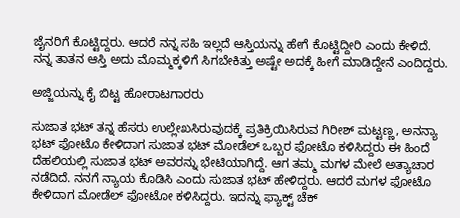ಜೈನರಿಗೆ ಕೊಟ್ಟಿದ್ದರು. ಆದರೆ ನನ್ನ ಸಹಿ ಇಲ್ಲದೆ ಆಸ್ತಿಯನ್ನು ಹೇಗೆ ಕೊಟ್ಟಿದ್ದೀರಿ ಎಂದು ಕೇಳಿದೆ. ನನ್ನ ತಾತನ ಆಸ್ತಿ ಅದು ಮೊಮ್ಮಕ್ಕಳಿಗೆ ಸಿಗಬೇಕಿತ್ತು ಅಷ್ಟೇ ಅದಕ್ಕೆ ಹೀಗೆ ಮಾಡಿದ್ದೇನೆ ಎಂದಿದ್ದರು.

ಅಜ್ಜಿಯನ್ನು ಕೈ ಬಿಟ್ಟ ಹೋರಾಟಗಾರರು

ಸುಜಾತ ಭಟ್‌ ತನ್ನ ಹೆಸರು ಉಲ್ಲೇಖಸಿರುವುದಕ್ಕೆ ಪ್ರತಿಕ್ರಿಯಿಸಿರುವ ಗಿರೀಶ್‌ ಮಟ್ಟಣ್ಣ, ಅನನ್ಯಾ ಭಟ್‌ ಫೋಟೊ ಕೇಳಿದಾಗ ಸುಜಾತ ಭಟ್ ಮೋಡೆಲ್‌ ಒಬ್ಬರ ಫೋಟೊ ಕಳಿಸಿದ್ದರು ಈ ಹಿಂದೆ ದೆಹಲಿಯಲ್ಲಿ ಸುಜಾತ ಭಟ್‌ ಅವರನ್ನು ಭೇಟಿಯಾಗಿದ್ದೆ. ಆಗ ತಮ್ಮ ಮಗಳ ಮೇಲೆ ಅತ್ಯಾಚಾರ ನಡೆದಿದೆ. ನನಗೆ ನ್ಯಾಯ ಕೊಡಿಸಿ ಎಂದು ಸುಜಾತ ಭಟ್‌ ಹೇಳಿದ್ದರು. ಆದರೆ ಮಗಳ ಫೋಟೊ ಕೇಳಿದಾಗ ಮೋಡೆಲ್‌ ಫೋಟೋ ಕಳಿಸಿದ್ದರು. ಇದನ್ನು ಫ್ಯಾಕ್ಟ್‌ ಚೆಕ್‌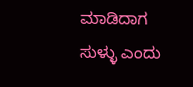ಮಾಡಿದಾಗ ಸುಳ್ಳು ಎಂದು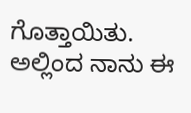ಗೊತ್ತಾಯಿತು. ಅಲ್ಲಿಂದ ನಾನು ಈ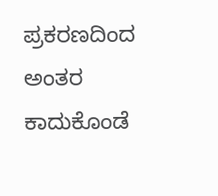ಪ್ರಕರಣದಿಂದ ಅಂತರ ಕಾದುಕೊಂಡೆ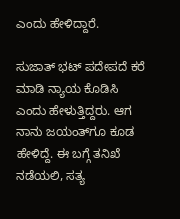ಎಂದು ಹೇಳಿದ್ದಾರೆ.

ಸುಜಾತ್ ಭಟ್ ಪದೇಪದೆ ಕರೆ ಮಾಡಿ ನ್ಯಾಯ ಕೊಡಿಸಿ ಎಂದು ಹೇಳುತ್ತಿದ್ದರು. ಆಗ ನಾನು ಜಯಂತ್‌ಗೂ ಕೂಡ ಹೇಳಿದ್ದೆ. ಈ ಬಗ್ಗೆ ತನಿಖೆ ನಡೆಯಲಿ, ಸತ್ಯ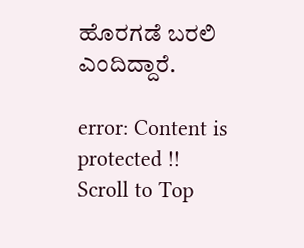ಹೊರಗಡೆ ಬರಲಿ ಎಂದಿದ್ದಾರೆ.

error: Content is protected !!
Scroll to Top